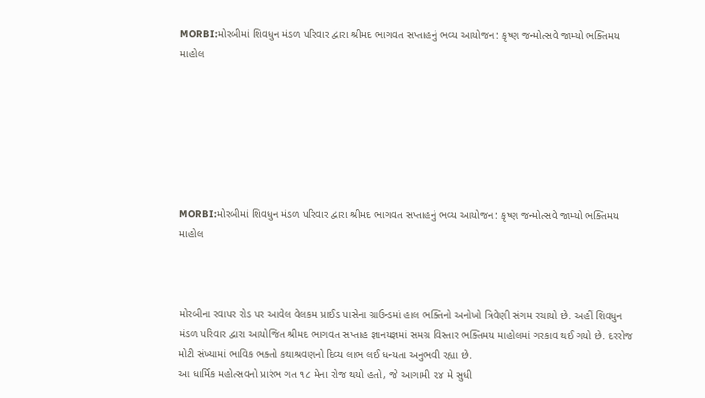MORBI:મોરબીમાં શિવધુન મંડળ પરિવાર દ્વારા શ્રીમદ ભાગવત સપ્તાહનું ભવ્ય આયોજન: કૃષ્ણ જન્મોત્સવે જામ્યો ભક્તિમય માહોલ







MORBI:મોરબીમાં શિવધુન મંડળ પરિવાર દ્વારા શ્રીમદ ભાગવત સપ્તાહનું ભવ્ય આયોજન: કૃષ્ણ જન્મોત્સવે જામ્યો ભક્તિમય માહોલ



મોરબીના રવાપર રોડ પર આવેલ વેલકમ પ્રાઈડ પાસેના ગ્રાઉન્ડમાં હાલ ભક્તિનો અનોખો ત્રિવેણી સંગમ રચાયો છે. અહીં શિવધુન મંડળ પરિવાર દ્વારા આયોજિત શ્રીમદ ભાગવત સપ્તાહ જ્ઞાનયજ્ઞમાં સમગ્ર વિસ્તાર ભક્તિમય માહોલમાં ગરકાવ થઈ ગયો છે. દરરોજ મોટી સંખ્યામાં ભાવિક ભક્તો કથાશ્રવણનો દિવ્ય લાભ લઈ ધન્યતા અનુભવી રહ્યા છે.
આ ધાર્મિક મહોત્સવનો પ્રારંભ ગત ૧૮ મેના રોજ થયો હતો, જે આગામી ૨૪ મે સુધી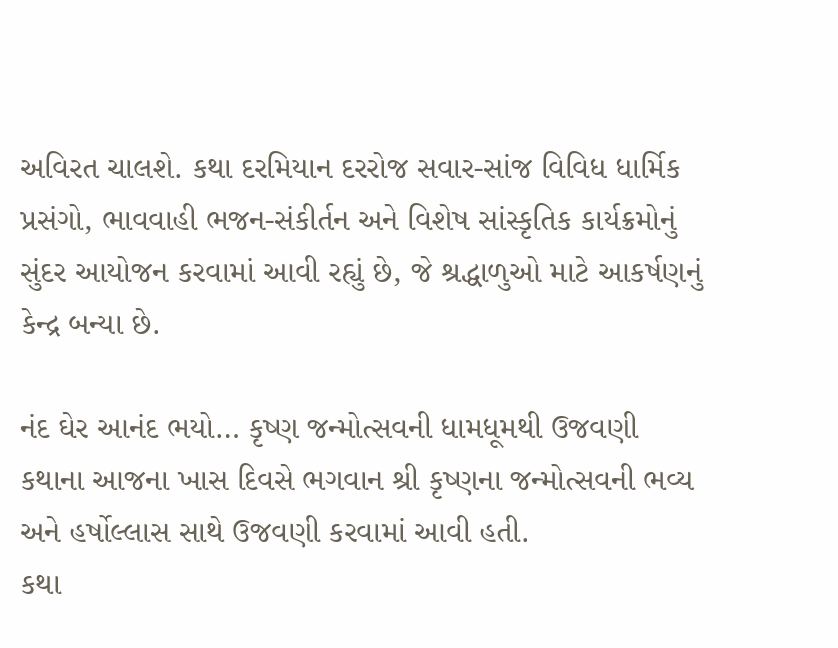અવિરત ચાલશે. કથા દરમિયાન દરરોજ સવાર-સાંજ વિવિધ ધાર્મિક પ્રસંગો, ભાવવાહી ભજન-સંકીર્તન અને વિશેષ સાંસ્કૃતિક કાર્યક્રમોનું સુંદર આયોજન કરવામાં આવી રહ્યું છે, જે શ્રદ્ધાળુઓ માટે આકર્ષણનું કેન્દ્ર બન્યા છે.

નંદ ઘેર આનંદ ભયો… કૃષ્ણ જન્મોત્સવની ધામધૂમથી ઉજવણી
કથાના આજના ખાસ દિવસે ભગવાન શ્રી કૃષ્ણના જન્મોત્સવની ભવ્ય અને હર્ષોલ્લાસ સાથે ઉજવણી કરવામાં આવી હતી.
કથા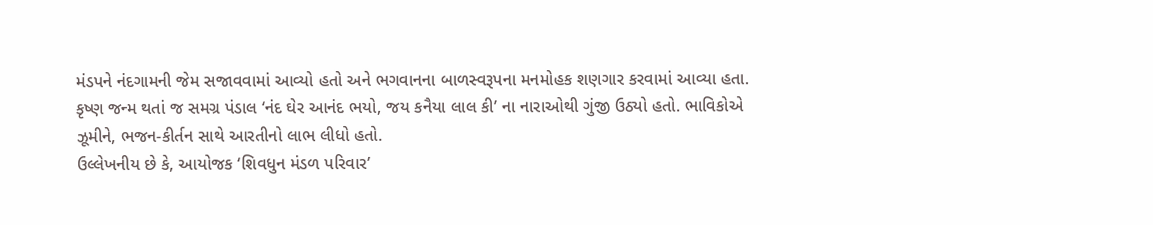મંડપને નંદગામની જેમ સજાવવામાં આવ્યો હતો અને ભગવાનના બાળસ્વરૂપના મનમોહક શણગાર કરવામાં આવ્યા હતા.
કૃષ્ણ જન્મ થતાં જ સમગ્ર પંડાલ ‘નંદ ઘેર આનંદ ભયો, જય કનૈયા લાલ કી’ ના નારાઓથી ગુંજી ઉઠ્યો હતો. ભાવિકોએ ઝૂમીને, ભજન-કીર્તન સાથે આરતીનો લાભ લીધો હતો.
ઉલ્લેખનીય છે કે, આયોજક ‘શિવધુન મંડળ પરિવાર’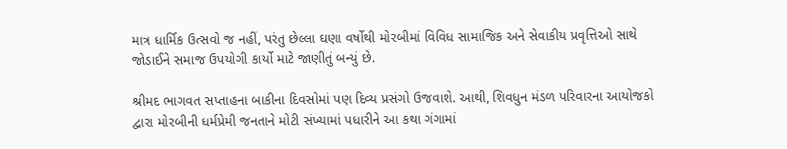માત્ર ધાર્મિક ઉત્સવો જ નહીં, પરંતુ છેલ્લા ઘણા વર્ષોથી મોરબીમાં વિવિધ સામાજિક અને સેવાકીય પ્રવૃત્તિઓ સાથે જોડાઈને સમાજ ઉપયોગી કાર્યો માટે જાણીતું બન્યું છે.

શ્રીમદ ભાગવત સપ્તાહના બાકીના દિવસોમાં પણ દિવ્ય પ્રસંગો ઉજવાશે. આથી, શિવધુન મંડળ પરિવારના આયોજકો દ્વારા મોરબીની ધર્મપ્રેમી જનતાને મોટી સંખ્યામાં પધારીને આ કથા ગંગામાં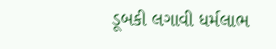ડૂબકી લગાવી ધર્મલાભ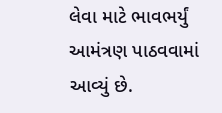લેવા માટે ભાવભર્યું આમંત્રણ પાઠવવામાં આવ્યું છે.